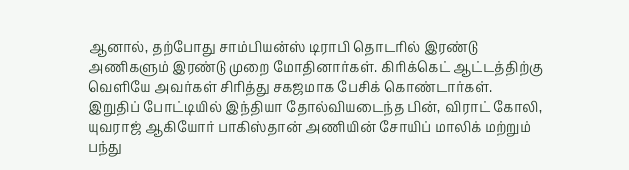ஆனால், தற்போது சாம்பியன்ஸ் டிராபி தொடரில் இரண்டு அணிகளும் இரண்டு முறை மோதினார்கள். கிரிக்கெட் ஆட்டத்திற்கு வெளியே அவர்கள் சிரித்து சகஜமாக பேசிக் கொண்டார்கள்.
இறுதிப் போட்டியில் இந்தியா தோல்வியடைந்த பின், விராட் கோலி, யுவராஜ் ஆகியோர் பாகிஸ்தான் அணியின் சோயிப் மாலிக் மற்றும் பந்து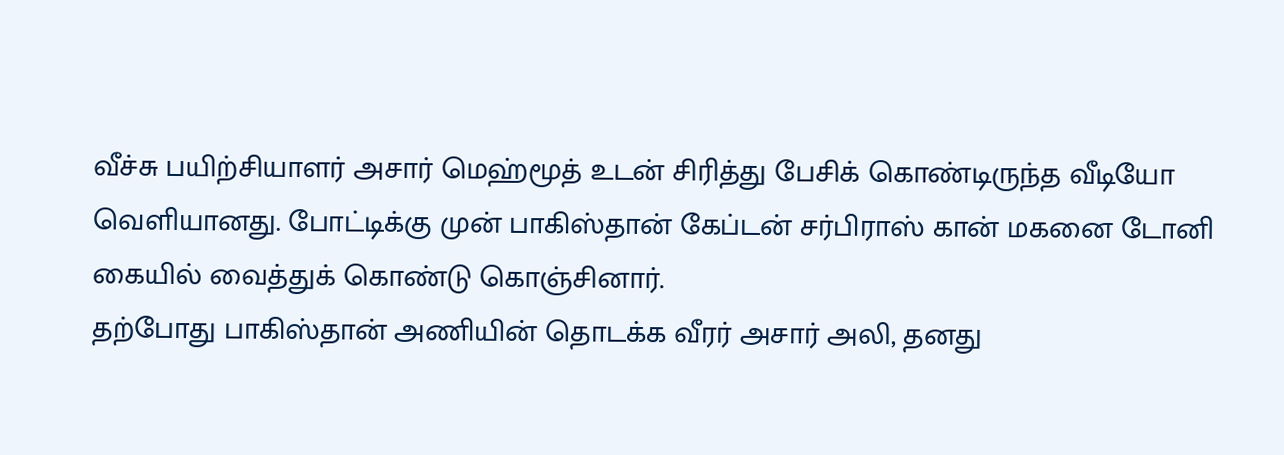வீச்சு பயிற்சியாளர் அசார் மெஹ்மூத் உடன் சிரித்து பேசிக் கொண்டிருந்த வீடியோ வெளியானது. போட்டிக்கு முன் பாகிஸ்தான் கேப்டன் சர்பிராஸ் கான் மகனை டோனி கையில் வைத்துக் கொண்டு கொஞ்சினார்.
தற்போது பாகிஸ்தான் அணியின் தொடக்க வீரர் அசார் அலி, தனது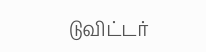டுவிட்டர்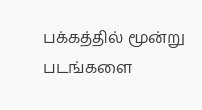பக்கத்தில் மூன்று படங்களை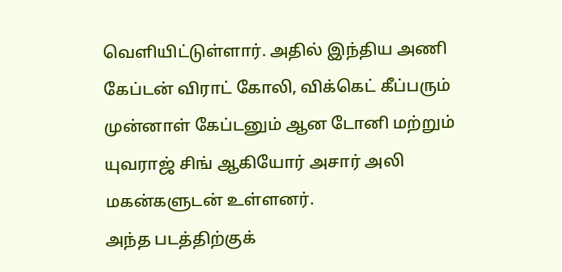வெளியிட்டுள்ளார். அதில் இந்திய அணி கேப்டன் விராட் கோலி, விக்கெட் கீப்பரும் முன்னாள் கேப்டனும் ஆன டோனி மற்றும் யுவராஜ் சிங் ஆகியோர் அசார் அலி மகன்களுடன் உள்ளனர்.
அந்த படத்திற்குக்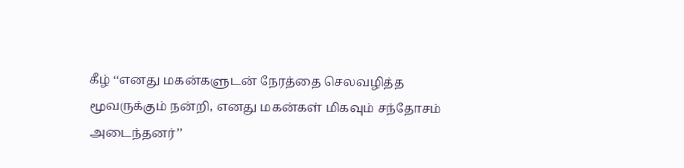கீழ் ‘‘எனது மகன்களுடன் நேரத்தை செலவழித்த மூவருக்கும் நன்றி, எனது மகன்கள் மிகவும் சந்தோசம் அடைந்தனர்’’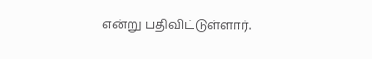என்று பதிவிட்டுள்ளார்.